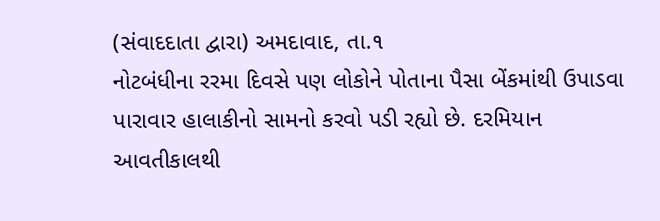(સંવાદદાતા દ્વારા) અમદાવાદ, તા.૧
નોટબંધીના રરમા દિવસે પણ લોકોને પોતાના પૈસા બેંકમાંથી ઉપાડવા પારાવાર હાલાકીનો સામનો કરવો પડી રહ્યો છે. દરમિયાન આવતીકાલથી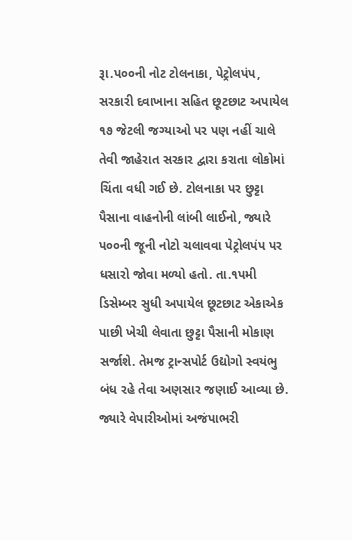રૂા.પ૦૦ની નોટ ટોલનાકા, પેટ્રોલપંપ, સરકારી દવાખાના સહિત છૂટછાટ અપાયેલ ૧૭ જેટલી જગ્યાઓ પર પણ નહીં ચાલે તેવી જાહેરાત સરકાર દ્વારા કરાતા લોકોમાં ચિંતા વધી ગઈ છે. ટોલનાકા પર છુટ્ટા પૈસાના વાહનોની લાંબી લાઈનો, જ્યારે પ૦૦ની જૂની નોટો ચલાવવા પેટ્રોલપંપ પર ધસારો જોવા મળ્યો હતો. તા.૧પમી ડિસેમ્બર સુધી અપાયેલ છૂટછાટ એકાએક પાછી ખેચી લેવાતા છુટ્ટા પૈસાની મોકાણ સર્જાશે. તેમજ ટ્રાન્સપોર્ટ ઉદ્યોગો સ્વયંભુ બંધ રહે તેવા અણસાર જણાઈ આવ્યા છે. જ્યારે વેપારીઓમાં અજંપાભરી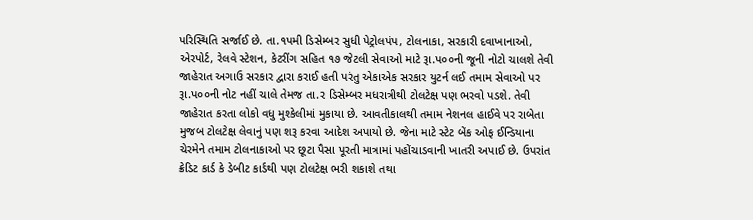પરિસ્થિતિ સર્જાઈ છે. તા.૧પમી ડિસેમ્બર સુધી પેટ્રોલપંપ, ટોલનાકા, સરકારી દવાખાનાઓ, એરપોર્ટ, રેલવે સ્ટેશન, કેટરીંગ સહિત ૧૭ જેટલી સેવાઓ માટે રૂા.પ૦૦ની જૂની નોટો ચાલશે તેવી જાહેરાત અગાઉ સરકાર દ્વારા કરાઈ હતી પરંતુ એકાએક સરકાર યુટર્ન લઈ તમામ સેવાઓ પર રૂા.પ૦૦ની નોટ નહીં ચાલે તેમજ તા.ર ડિસેમ્બર મધરાત્રીથી ટોલટેક્ષ પણ ભરવો પડશે. તેવી જાહેરાત કરતા લોકો વધુ મુશ્કેલીમાં મુકાયા છે. આવતીકાલથી તમામ નેશનલ હાઈવે પર રાબેતા મુજબ ટોલટેક્ષ લેવાનું પણ શરૂ કરવા આદેશ અપાયો છે. જેના માટે સ્ટેટ બેંક ઓફ ઈન્ડિયાના ચેરમેને તમામ ટોલનાકાઓ પર છૂટા પૈસા પૂરતી માત્રામાં પહોંચાડવાની ખાતરી અપાઈ છે. ઉપરાંત ક્રેડિટ કાર્ડ કે ડેબીટ કાર્ડથી પણ ટોલટેક્ષ ભરી શકાશે તથા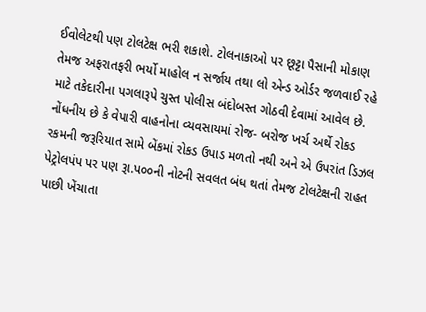ઈવોલેટથી પણ ટોલટેક્ષ ભરી શકાશે. ટોલનાકાઓ પર છૂટ્ટા પૈસાની મોકાણ તેમજ અફરાતફરી ભર્યો માહોલ ન સર્જાય તથા લો એન્ડ ઓર્ડર જળવાઈ રહે માટે તકેદારીના પગલારૂપે ચુસ્ત પોલીસ બંદોબસ્ત ગોઠવી દેવામાં આવેલ છે. નોંધનીય છે કે વેપારી વાહનોના વ્યવસાયમાં રોજ- બરોજ ખર્ચ અર્થે રોકડ રકમની જરૂરિયાત સામે બેંકમાં રોકડ ઉપાડ મળતો નથી અને એ ઉપરાંત ડિઝલ પેટ્રોલપંપ પર પણ રૂા.પ૦૦ની નોટની સવલત બંધ થતાં તેમજ ટોલટેક્ષની રાહત પાછી ખેંચાતા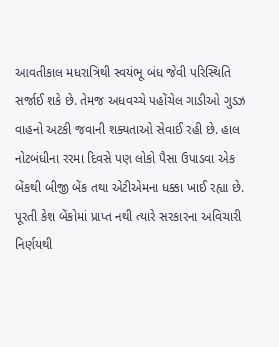આવતીકાલ મધરાત્રિથી સ્વયંભૂ બંધ જેવી પરિસ્થિતિ સર્જાઈ શકે છે. તેમજ અધવચ્ચે પહોંચેલ ગાડીઓ ગુડઝ વાહનો અટકી જવાની શક્યતાઓ સેવાઈ રહી છે. હાલ નોટબંધીના રરમા દિવસે પણ લોકો પૈસા ઉપાડવા એક બેંકથી બીજી બેંક તથા એટીએમના ધક્કા ખાઈ રહ્યા છે. પૂરતી કેશ બેંકોમાં પ્રાપ્ત નથી ત્યારે સરકારના અવિચારી નિર્ણયથી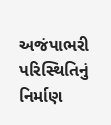અજંપાભરી પરિસ્થિતિનું નિર્માણ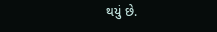થયું છે.